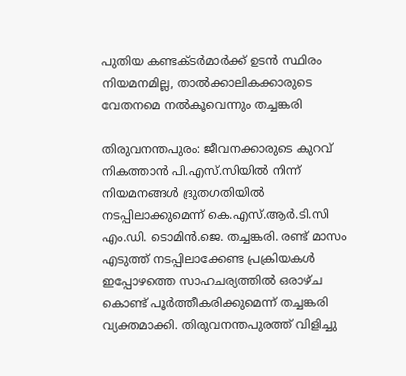പുതിയ കണ്ടക്‌ടര്‍മാര്‍ക്ക് ഉടന്‍ സ്ഥിരം നിയമനമില്ല, താല്‍ക്കാലികക്കാരുടെ വേതനമെ നല്‍കൂവെന്നും തച്ചങ്കരി

തിരുവനന്തപുരം: ജീവനക്കാരുടെ കുറവ് നികത്താന്‍ പി.എസ്.സിയില്‍ നിന്ന് നിയമനങ്ങള്‍ ദ്രുതഗതിയില്‍ നടപ്പിലാക്കുമെന്ന് കെ.എസ്.ആര്‍.ടി.സി എം.ഡി. ടൊമിന്‍.ജെ. തച്ചങ്കരി. രണ്ട് മാസം എടുത്ത് നടപ്പിലാക്കേണ്ട പ്രക്രിയകള്‍ ഇപ്പോഴത്തെ സാഹചര്യത്തില്‍ ഒരാഴ്‌ച കൊണ്ട് പൂര്‍ത്തീകരിക്കുമെന്ന് തച്ചങ്കരി വ്യക്തമാക്കി. തിരുവനന്തപുരത്ത് വിളിച്ചു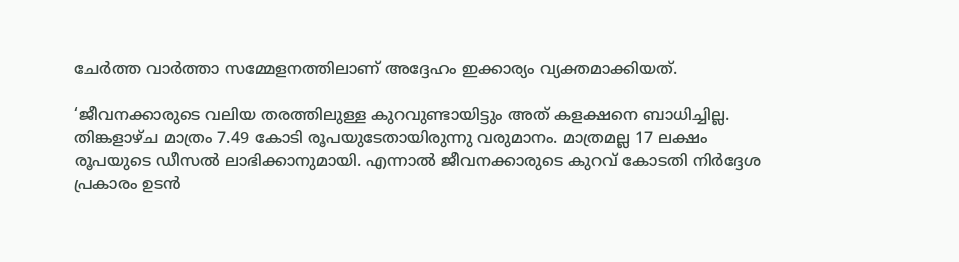ചേര്‍ത്ത വാര്‍ത്താ സമ്മേളനത്തിലാണ് അദ്ദേഹം ഇക്കാര്യം വ്യക്തമാക്കിയത്.

‘ജീവനക്കാരുടെ വലിയ തരത്തിലുള്ള കുറവുണ്ടായിട്ടും അത് കളക്ഷനെ ബാധിച്ചില്ല. തിങ്കളാഴ്‌ച മാത്രം 7.49 കോടി രൂപയുടേതായിരുന്നു വരുമാനം. മാത്രമല്ല 17 ലക്ഷം രൂപയുടെ ഡീസല്‍ ലാഭിക്കാനുമായി. എന്നാല്‍ ജീവനക്കാരുടെ കുറവ് കോടതി നിര്‍ദ്ദേശ പ്രകാരം ഉടന്‍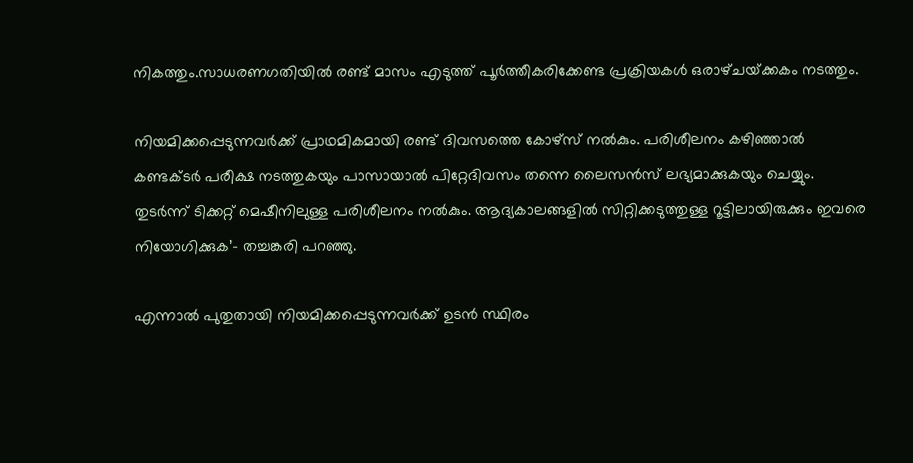നികത്തും.സാധരണഗതിയില്‍ രണ്ട് മാസം എടുത്ത് പൂര്‍ത്തീകരിക്കേണ്ട പ്രക്രിയകള്‍ ഒരാഴ്‌ചയ്‌ക്കകം നടത്തും.

നിയമിക്കപ്പെടുന്നവര്‍ക്ക് പ്രാഥമികമായി രണ്ട് ദിവസത്തെ കോഴ്‌സ് നല്‍കും. പരിശീലനം കഴിഞ്ഞാല്‍ കണ്ടക്‌ടര്‍ പരീക്ഷ നടത്തുകയും പാസായാല്‍ പിറ്റേദിവസം തന്നെ ലൈസന്‍സ് ലഭ്യമാക്കുകയും ചെയ്യും. തുടര്‍ന്ന് ടിക്കറ്റ് മെഷീനിലുള്ള പരിശീലനം നല്‍കും. ആദ്യകാലങ്ങളില്‍ സിറ്റിക്കടുത്തുള്ള റൂട്ടിലായിരുക്കും ഇവരെ നിയോഗിക്കുക’- തച്ചങ്കരി പറഞ്ഞു.

എന്നാല്‍ പുതുതായി നിയമിക്കപ്പെടുന്നവര്‍ക്ക് ഉടന്‍ സ്ഥിരം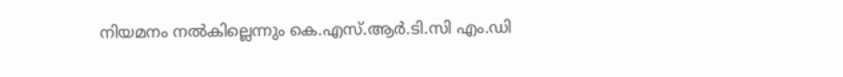നിയമനം നല്‍കില്ലെന്നും കെ.എസ്.ആര്‍.ടി.സി എം.ഡി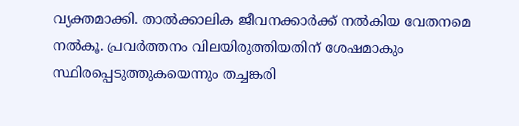വ്യക്തമാക്കി. താല്‍ക്കാലിക ജീവനക്കാര്‍ക്ക് നല്‍കിയ വേതനമെ നല്‍കൂ. പ്രവര്‍ത്തനം വിലയിരുത്തിയതിന് ശേഷമാകും സ്ഥിരപ്പെടുത്തുകയെന്നും തച്ചങ്കരി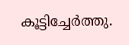കൂട്ടിച്ചേര്‍ത്തു.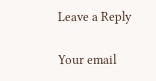Leave a Reply

Your email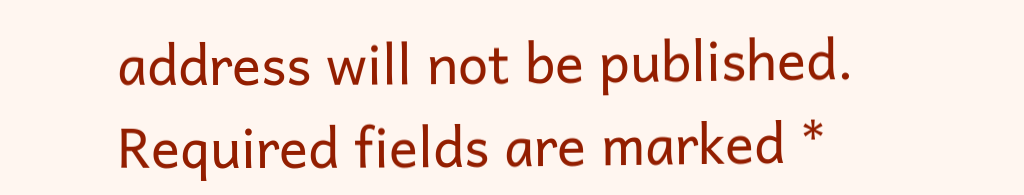address will not be published. Required fields are marked *